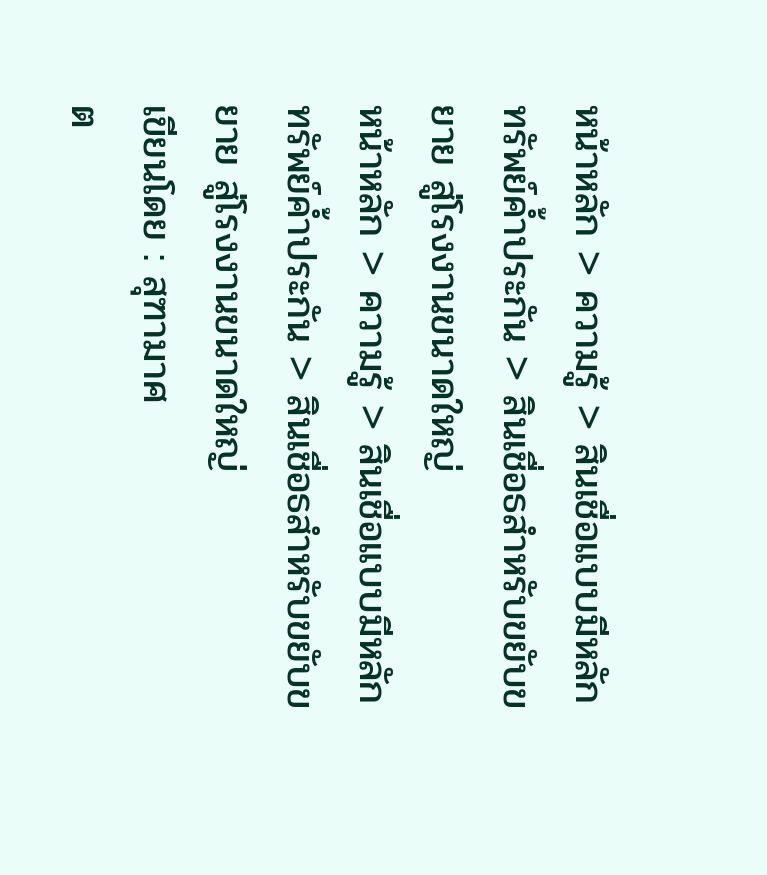หน้าหลัก > ความรู้ > สินเชื่อแบบมีหลักทรัพย์ค้ำประกัน > สินเชื่อธสำหรับขยับขยาย สู่โรงงานขนาดใหญ่
หน้าหลัก > ความรู้ > สินเชื่อแบบมีหลักทรัพย์ค้ำประกัน > สินเชื่อธสำหรับขยับขยาย สู่โรงงานขนาดใหญ่
เขียนโดย : สุฑามาศ
ต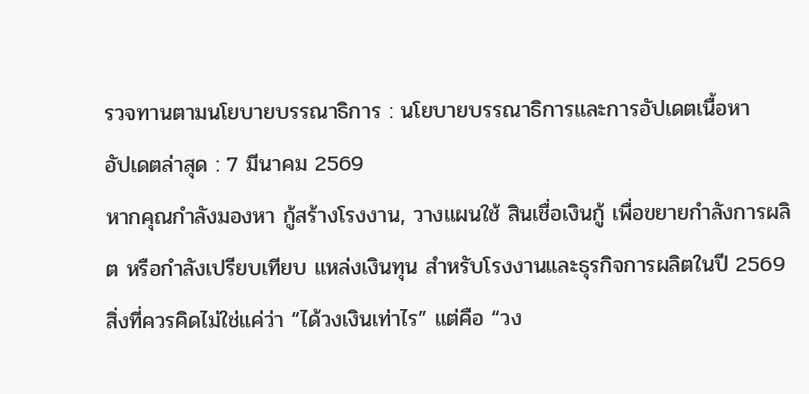รวจทานตามนโยบายบรรณาธิการ : นโยบายบรรณาธิการและการอัปเดตเนื้อหา
อัปเดตล่าสุด : 7 มีนาคม 2569
หากคุณกำลังมองหา กู้สร้างโรงงาน, วางแผนใช้ สินเชื่อเงินกู้ เพื่อขยายกำลังการผลิต หรือกำลังเปรียบเทียบ แหล่งเงินทุน สำหรับโรงงานและธุรกิจการผลิตในปี 2569 สิ่งที่ควรคิดไม่ใช่แค่ว่า “ได้วงเงินเท่าไร” แต่คือ “วง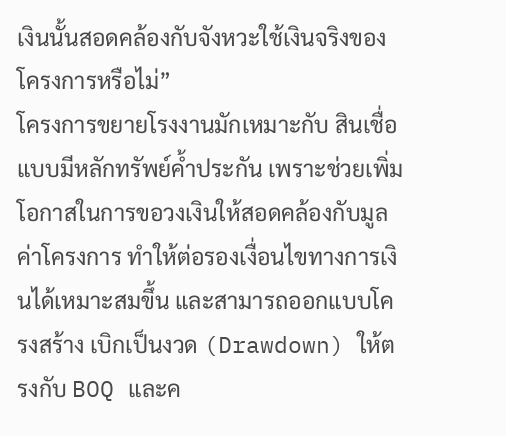เงินนั้นสอดคล้องกับจังหวะใช้เงินจริงของโครงการหรือไม่”
โครงการขยายโรงงานมักเหมาะกับ สินเชื่อแบบมีหลักทรัพย์ค้ำประกัน เพราะช่วยเพิ่มโอกาสในการขอวงเงินให้สอดคล้องกับมูลค่าโครงการ ทำให้ต่อรองเงื่อนไขทางการเงินได้เหมาะสมขึ้น และสามารถออกแบบโครงสร้าง เบิกเป็นงวด (Drawdown) ให้ตรงกับ BOQ และค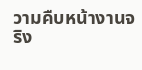วามคืบหน้างานจริง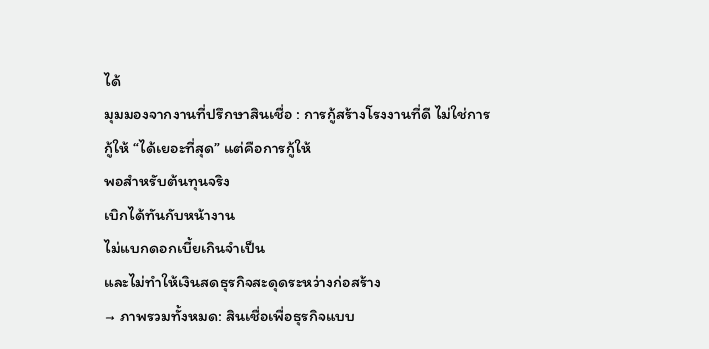ได้
มุมมองจากงานที่ปรึกษาสินเชื่อ : การกู้สร้างโรงงานที่ดี ไม่ใช่การกู้ให้ “ได้เยอะที่สุด” แต่คือการกู้ให้
พอสำหรับต้นทุนจริง
เบิกได้ทันกับหน้างาน
ไม่แบกดอกเบี้ยเกินจำเป็น
และไม่ทำให้เงินสดธุรกิจสะดุดระหว่างก่อสร้าง
→ ภาพรวมทั้งหมด: สินเชื่อเพื่อธุรกิจแบบ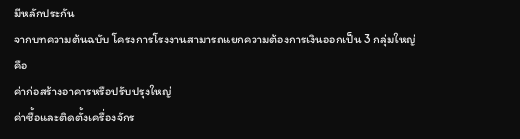มีหลักประกัน
จากบทความต้นฉบับ โครงการโรงงานสามารถแยกความต้องการเงินออกเป็น 3 กลุ่มใหญ่ คือ
ค่าก่อสร้างอาคารหรือปรับปรุงใหญ่
ค่าซื้อและติดตั้งเครื่องจักร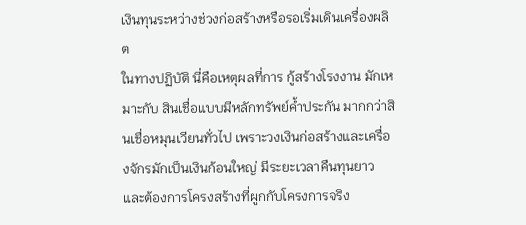เงินทุนระหว่างช่วงก่อสร้างหรือรอเริ่มเดินเครื่องผลิต
ในทางปฏิบัติ นี่คือเหตุผลที่การ กู้สร้างโรงงาน มักเหมาะกับ สินเชื่อแบบมีหลักทรัพย์ค้ำประกัน มากกว่าสินเชื่อหมุนเวียนทั่วไป เพราะวงเงินก่อสร้างและเครื่องจักรมักเป็นเงินก้อนใหญ่ มีระยะเวลาคืนทุนยาว และต้องการโครงสร้างที่ผูกกับโครงการจริง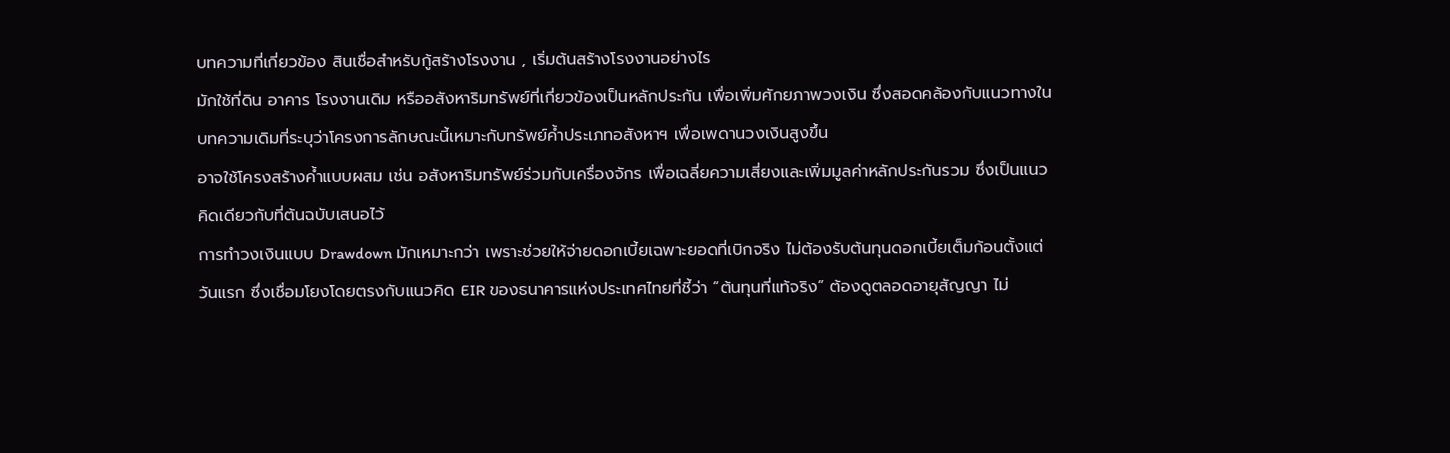บทความที่เกี่ยวข้อง สินเชื่อสำหรับกู้สร้างโรงงาน , เริ่มต้นสร้างโรงงานอย่างไร
มักใช้ที่ดิน อาคาร โรงงานเดิม หรืออสังหาริมทรัพย์ที่เกี่ยวข้องเป็นหลักประกัน เพื่อเพิ่มศักยภาพวงเงิน ซึ่งสอดคล้องกับแนวทางในบทความเดิมที่ระบุว่าโครงการลักษณะนี้เหมาะกับทรัพย์ค้ำประเภทอสังหาฯ เพื่อเพดานวงเงินสูงขึ้น
อาจใช้โครงสร้างค้ำแบบผสม เช่น อสังหาริมทรัพย์ร่วมกับเครื่องจักร เพื่อเฉลี่ยความเสี่ยงและเพิ่มมูลค่าหลักประกันรวม ซึ่งเป็นแนวคิดเดียวกับที่ต้นฉบับเสนอไว้
การทำวงเงินแบบ Drawdown มักเหมาะกว่า เพราะช่วยให้จ่ายดอกเบี้ยเฉพาะยอดที่เบิกจริง ไม่ต้องรับต้นทุนดอกเบี้ยเต็มก้อนตั้งแต่วันแรก ซึ่งเชื่อมโยงโดยตรงกับแนวคิด EIR ของธนาคารแห่งประเทศไทยที่ชี้ว่า “ต้นทุนที่แท้จริง” ต้องดูตลอดอายุสัญญา ไม่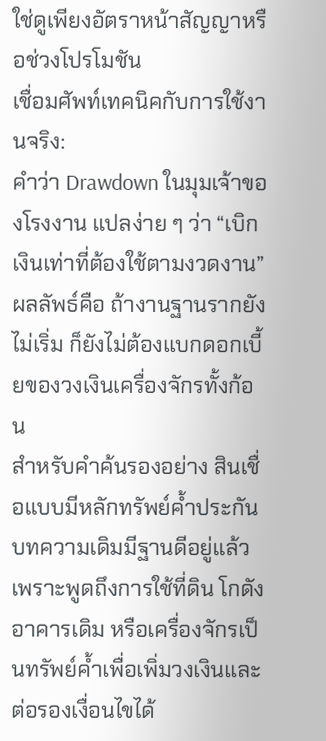ใช่ดูเพียงอัตราหน้าสัญญาหรือช่วงโปรโมชัน
เชื่อมศัพท์เทคนิคกับการใช้งานจริง:
คำว่า Drawdown ในมุมเจ้าของโรงงาน แปลง่าย ๆ ว่า “เบิกเงินเท่าที่ต้องใช้ตามงวดงาน”
ผลลัพธ์คือ ถ้างานฐานรากยังไม่เริ่ม ก็ยังไม่ต้องแบกดอกเบี้ยของวงเงินเครื่องจักรทั้งก้อน
สำหรับคำค้นรองอย่าง สินเชื่อแบบมีหลักทรัพย์ค้ำประกัน บทความเดิมมีฐานดีอยู่แล้ว เพราะพูดถึงการใช้ที่ดิน โกดัง อาคารเดิม หรือเครื่องจักรเป็นทรัพย์ค้ำเพื่อเพิ่มวงเงินและต่อรองเงื่อนไขได้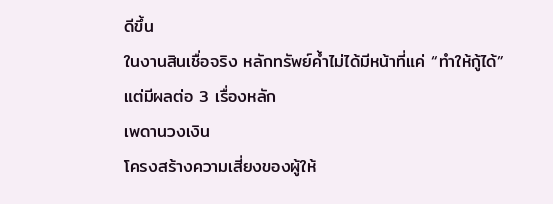ดีขึ้น
ในงานสินเชื่อจริง หลักทรัพย์ค้ำไม่ได้มีหน้าที่แค่ “ทำให้กู้ได้” แต่มีผลต่อ 3 เรื่องหลัก
เพดานวงเงิน
โครงสร้างความเสี่ยงของผู้ให้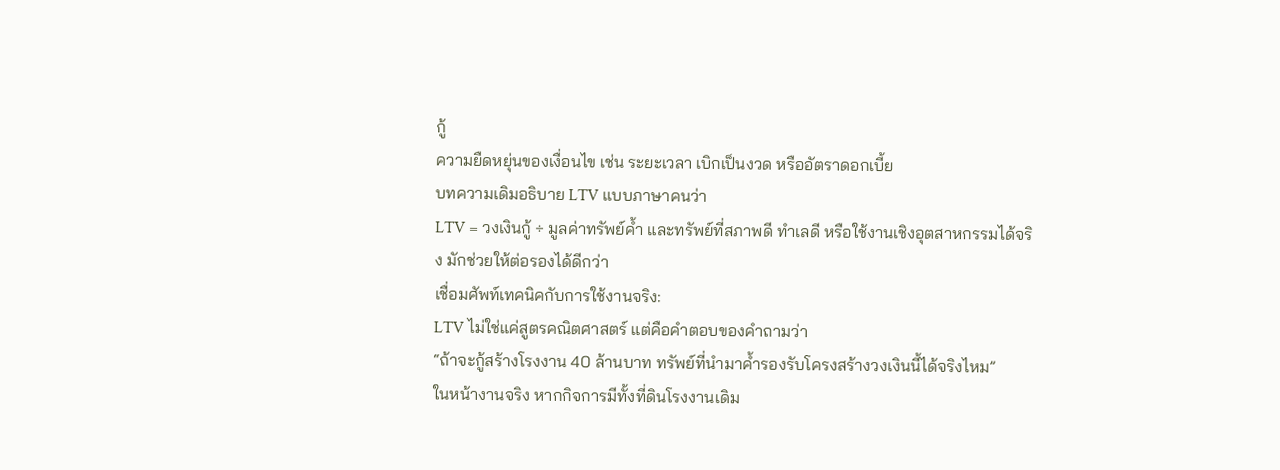กู้
ความยืดหยุ่นของเงื่อนไข เช่น ระยะเวลา เบิกเป็นงวด หรืออัตราดอกเบี้ย
บทความเดิมอธิบาย LTV แบบภาษาคนว่า
LTV = วงเงินกู้ ÷ มูลค่าทรัพย์ค้ำ และทรัพย์ที่สภาพดี ทำเลดี หรือใช้งานเชิงอุตสาหกรรมได้จริง มักช่วยให้ต่อรองได้ดีกว่า
เชื่อมศัพท์เทคนิคกับการใช้งานจริง:
LTV ไม่ใช่แค่สูตรคณิตศาสตร์ แต่คือคำตอบของคำถามว่า
“ถ้าจะกู้สร้างโรงงาน 40 ล้านบาท ทรัพย์ที่นำมาค้ำรองรับโครงสร้างวงเงินนี้ได้จริงไหม”
ในหน้างานจริง หากกิจการมีทั้งที่ดินโรงงานเดิม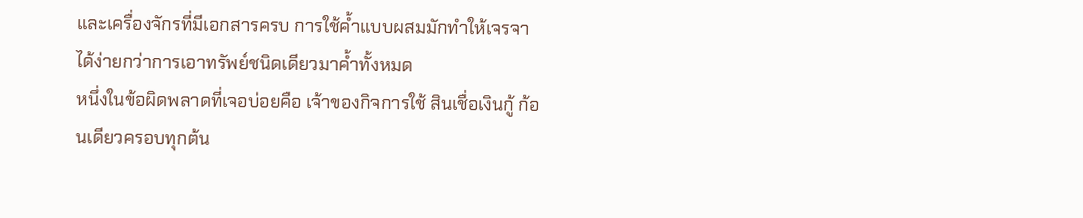และเครื่องจักรที่มีเอกสารครบ การใช้ค้ำแบบผสมมักทำให้เจรจาได้ง่ายกว่าการเอาทรัพย์ชนิดเดียวมาค้ำทั้งหมด
หนึ่งในข้อผิดพลาดที่เจอบ่อยคือ เจ้าของกิจการใช้ สินเชื่อเงินกู้ ก้อนเดียวครอบทุกต้น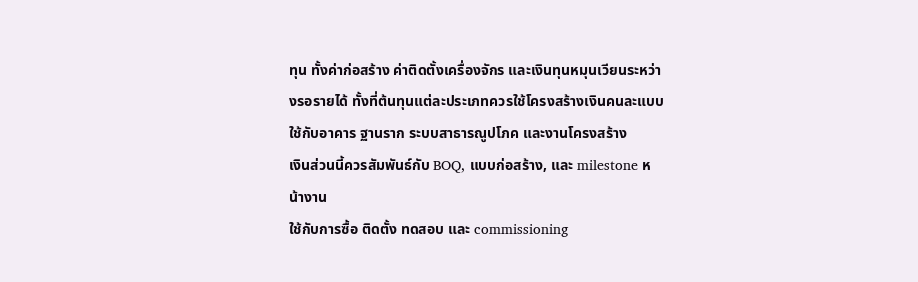ทุน ทั้งค่าก่อสร้าง ค่าติดตั้งเครื่องจักร และเงินทุนหมุนเวียนระหว่างรอรายได้ ทั้งที่ต้นทุนแต่ละประเภทควรใช้โครงสร้างเงินคนละแบบ
ใช้กับอาคาร ฐานราก ระบบสาธารณูปโภค และงานโครงสร้าง
เงินส่วนนี้ควรสัมพันธ์กับ BOQ, แบบก่อสร้าง, และ milestone หน้างาน
ใช้กับการซื้อ ติดตั้ง ทดสอบ และ commissioning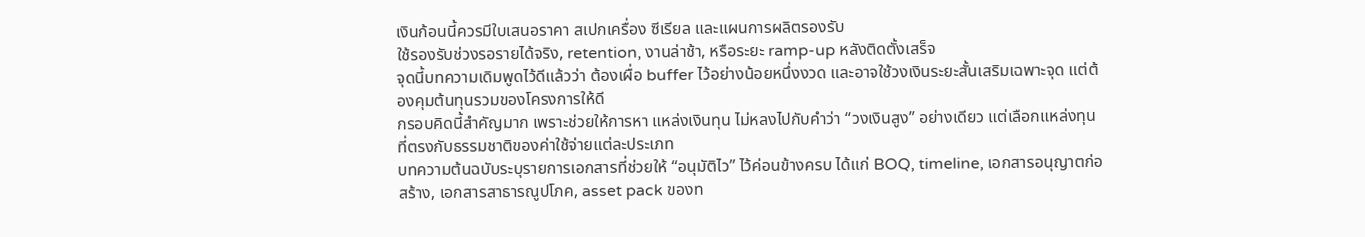เงินก้อนนี้ควรมีใบเสนอราคา สเปกเครื่อง ซีเรียล และแผนการผลิตรองรับ
ใช้รองรับช่วงรอรายได้จริง, retention, งานล่าช้า, หรือระยะ ramp-up หลังติดตั้งเสร็จ
จุดนี้บทความเดิมพูดไว้ดีแล้วว่า ต้องเผื่อ buffer ไว้อย่างน้อยหนึ่งงวด และอาจใช้วงเงินระยะสั้นเสริมเฉพาะจุด แต่ต้องคุมต้นทุนรวมของโครงการให้ดี
กรอบคิดนี้สำคัญมาก เพราะช่วยให้การหา แหล่งเงินทุน ไม่หลงไปกับคำว่า “วงเงินสูง” อย่างเดียว แต่เลือกแหล่งทุนที่ตรงกับธรรมชาติของค่าใช้จ่ายแต่ละประเภท
บทความต้นฉบับระบุรายการเอกสารที่ช่วยให้ “อนุมัติไว” ไว้ค่อนข้างครบ ได้แก่ BOQ, timeline, เอกสารอนุญาตก่อสร้าง, เอกสารสาธารณูปโภค, asset pack ของท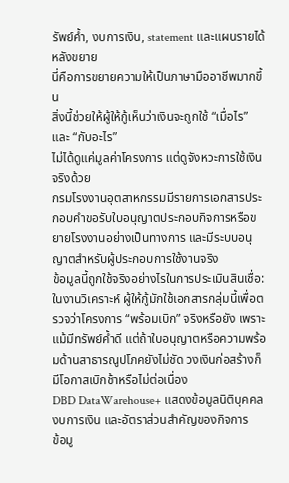รัพย์ค้ำ, งบการเงิน, statement และแผนรายได้หลังขยาย
นี่คือการขยายความให้เป็นภาษามืออาชีพมากขึ้น
สิ่งนี้ช่วยให้ผู้ให้กู้เห็นว่าเงินจะถูกใช้ “เมื่อไร” และ “กับอะไร”
ไม่ได้ดูแค่มูลค่าโครงการ แต่ดูจังหวะการใช้เงินจริงด้วย
กรมโรงงานอุตสาหกรรมมีรายการเอกสารประกอบคำขอรับใบอนุญาตประกอบกิจการหรือขยายโรงงานอย่างเป็นทางการ และมีระบบอนุญาตสำหรับผู้ประกอบการใช้งานจริง
ข้อมูลนี้ถูกใช้จริงอย่างไรในการประเมินสินเชื่อ:
ในงานวิเคราะห์ ผู้ให้กู้มักใช้เอกสารกลุ่มนี้เพื่อตรวจว่าโครงการ “พร้อมเบิก” จริงหรือยัง เพราะแม้มีทรัพย์ค้ำดี แต่ถ้าใบอนุญาตหรือความพร้อมด้านสาธารณูปโภคยังไม่ชัด วงเงินก่อสร้างก็มีโอกาสเบิกช้าหรือไม่ต่อเนื่อง
DBD DataWarehouse+ แสดงข้อมูลนิติบุคคล งบการเงิน และอัตราส่วนสำคัญของกิจการ
ข้อมู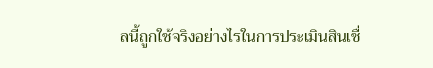ลนี้ถูกใช้จริงอย่างไรในการประเมินสินเชื่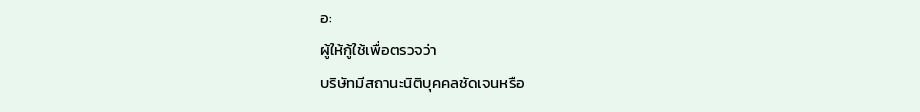อ:
ผู้ให้กู้ใช้เพื่อตรวจว่า
บริษัทมีสถานะนิติบุคคลชัดเจนหรือ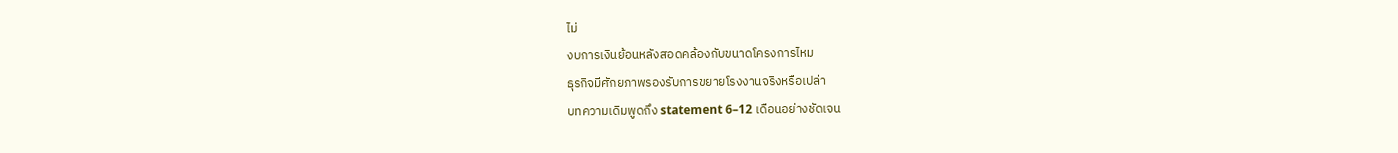ไม่
งบการเงินย้อนหลังสอดคล้องกับขนาดโครงการไหม
ธุรกิจมีศักยภาพรองรับการขยายโรงงานจริงหรือเปล่า
บทความเดิมพูดถึง statement 6–12 เดือนอย่างชัดเจน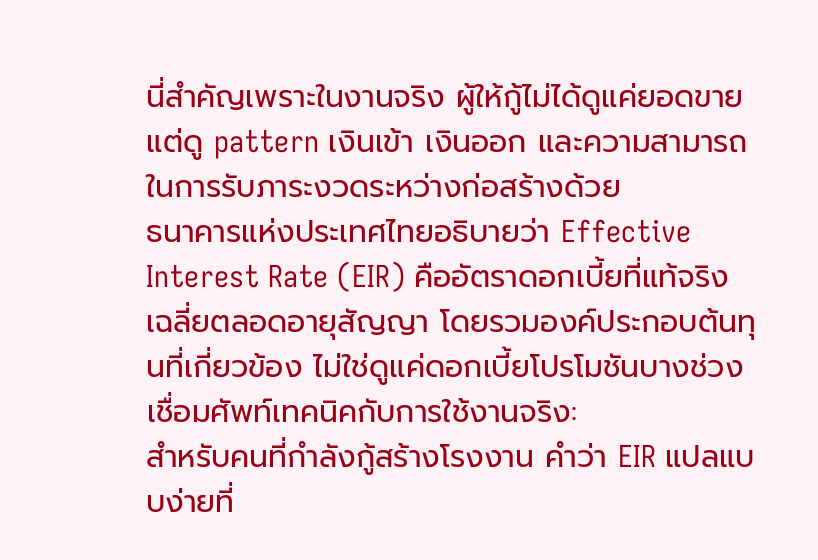นี่สำคัญเพราะในงานจริง ผู้ให้กู้ไม่ได้ดูแค่ยอดขาย แต่ดู pattern เงินเข้า เงินออก และความสามารถในการรับภาระงวดระหว่างก่อสร้างด้วย
ธนาคารแห่งประเทศไทยอธิบายว่า Effective Interest Rate (EIR) คืออัตราดอกเบี้ยที่แท้จริงเฉลี่ยตลอดอายุสัญญา โดยรวมองค์ประกอบต้นทุนที่เกี่ยวข้อง ไม่ใช่ดูแค่ดอกเบี้ยโปรโมชันบางช่วง
เชื่อมศัพท์เทคนิคกับการใช้งานจริง:
สำหรับคนที่กำลังกู้สร้างโรงงาน คำว่า EIR แปลแบบง่ายที่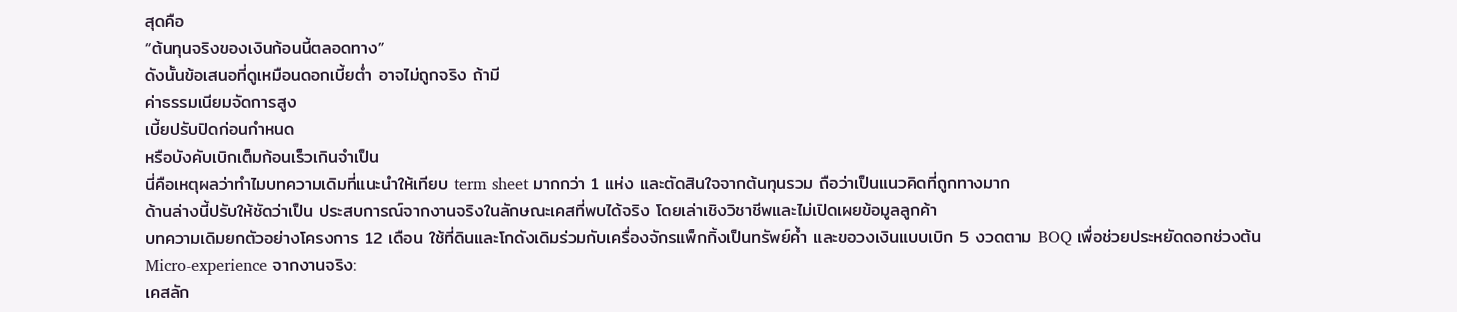สุดคือ
“ต้นทุนจริงของเงินก้อนนี้ตลอดทาง”
ดังนั้นข้อเสนอที่ดูเหมือนดอกเบี้ยต่ำ อาจไม่ถูกจริง ถ้ามี
ค่าธรรมเนียมจัดการสูง
เบี้ยปรับปิดก่อนกำหนด
หรือบังคับเบิกเต็มก้อนเร็วเกินจำเป็น
นี่คือเหตุผลว่าทำไมบทความเดิมที่แนะนำให้เทียบ term sheet มากกว่า 1 แห่ง และตัดสินใจจากต้นทุนรวม ถือว่าเป็นแนวคิดที่ถูกทางมาก
ด้านล่างนี้ปรับให้ชัดว่าเป็น ประสบการณ์จากงานจริงในลักษณะเคสที่พบได้จริง โดยเล่าเชิงวิชาชีพและไม่เปิดเผยข้อมูลลูกค้า
บทความเดิมยกตัวอย่างโครงการ 12 เดือน ใช้ที่ดินและโกดังเดิมร่วมกับเครื่องจักรแพ็กกิ้งเป็นทรัพย์ค้ำ และขอวงเงินแบบเบิก 5 งวดตาม BOQ เพื่อช่วยประหยัดดอกช่วงต้น
Micro-experience จากงานจริง:
เคสลัก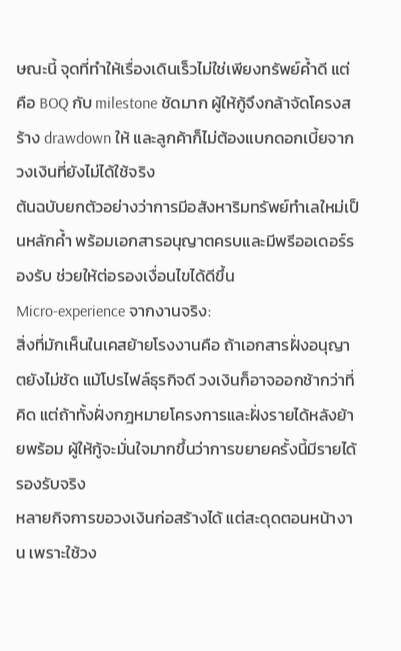ษณะนี้ จุดที่ทำให้เรื่องเดินเร็วไม่ใช่เพียงทรัพย์ค้ำดี แต่คือ BOQ กับ milestone ชัดมาก ผู้ให้กู้จึงกล้าจัดโครงสร้าง drawdown ให้ และลูกค้าก็ไม่ต้องแบกดอกเบี้ยจากวงเงินที่ยังไม่ได้ใช้จริง
ต้นฉบับยกตัวอย่างว่าการมีอสังหาริมทรัพย์ทำเลใหม่เป็นหลักค้ำ พร้อมเอกสารอนุญาตครบและมีพรีออเดอร์รองรับ ช่วยให้ต่อรองเงื่อนไขได้ดีขึ้น
Micro-experience จากงานจริง:
สิ่งที่มักเห็นในเคสย้ายโรงงานคือ ถ้าเอกสารฝั่งอนุญาตยังไม่ชัด แม้โปรไฟล์ธุรกิจดี วงเงินก็อาจออกช้ากว่าที่คิด แต่ถ้าทั้งฝั่งกฎหมายโครงการและฝั่งรายได้หลังย้ายพร้อม ผู้ให้กู้จะมั่นใจมากขึ้นว่าการขยายครั้งนี้มีรายได้รองรับจริง
หลายกิจการขอวงเงินก่อสร้างได้ แต่สะดุดตอนหน้างาน เพราะใช้วง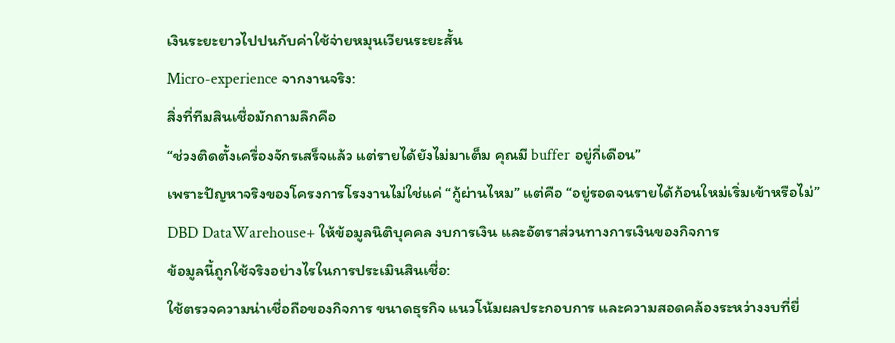เงินระยะยาวไปปนกับค่าใช้จ่ายหมุนเวียนระยะสั้น
Micro-experience จากงานจริง:
สิ่งที่ทีมสินเชื่อมักถามลึกคือ
“ช่วงติดตั้งเครื่องจักรเสร็จแล้ว แต่รายได้ยังไม่มาเต็ม คุณมี buffer อยู่กี่เดือน”
เพราะปัญหาจริงของโครงการโรงงานไม่ใช่แค่ “กู้ผ่านไหม” แต่คือ “อยู่รอดจนรายได้ก้อนใหม่เริ่มเข้าหรือไม่”
DBD DataWarehouse+ ให้ข้อมูลนิติบุคคล งบการเงิน และอัตราส่วนทางการเงินของกิจการ
ข้อมูลนี้ถูกใช้จริงอย่างไรในการประเมินสินเชื่อ:
ใช้ตรวจความน่าเชื่อถือของกิจการ ขนาดธุรกิจ แนวโน้มผลประกอบการ และความสอดคล้องระหว่างงบที่ยื่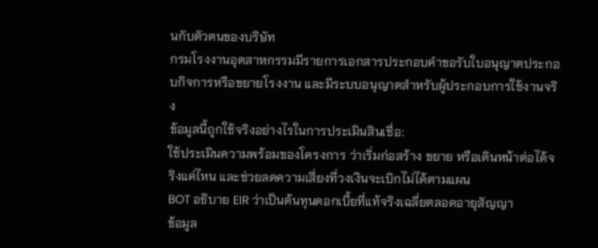นกับตัวตนของบริษัท
กรมโรงงานอุตสาหกรรมมีรายการเอกสารประกอบคำขอรับใบอนุญาตประกอบกิจการหรือขยายโรงงาน และมีระบบอนุญาตสำหรับผู้ประกอบการใช้งานจริง
ข้อมูลนี้ถูกใช้จริงอย่างไรในการประเมินสินเชื่อ:
ใช้ประเมินความพร้อมของโครงการ ว่าเริ่มก่อสร้าง ขยาย หรือเดินหน้าต่อได้จริงแค่ไหน และช่วยลดความเสี่ยงที่วงเงินจะเบิกไม่ได้ตามแผน
BOT อธิบาย EIR ว่าเป็นต้นทุนดอกเบี้ยที่แท้จริงเฉลี่ยตลอดอายุสัญญา
ข้อมูล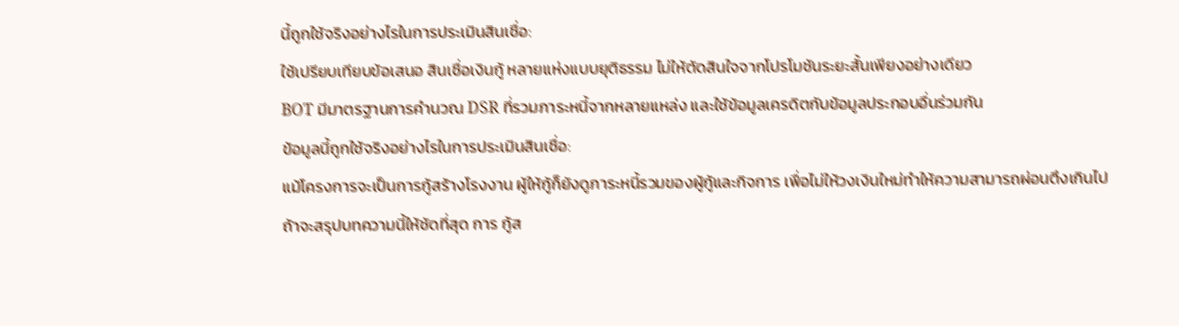นี้ถูกใช้จริงอย่างไรในการประเมินสินเชื่อ:
ใช้เปรียบเทียบข้อเสนอ สินเชื่อเงินกู้ หลายแห่งแบบยุติธรรม ไม่ให้ตัดสินใจจากโปรโมชันระยะสั้นเพียงอย่างเดียว
BOT มีมาตรฐานการคำนวณ DSR ที่รวมภาระหนี้จากหลายแหล่ง และใช้ข้อมูลเครดิตกับข้อมูลประกอบอื่นร่วมกัน
ข้อมูลนี้ถูกใช้จริงอย่างไรในการประเมินสินเชื่อ:
แม้โครงการจะเป็นการกู้สร้างโรงงาน ผู้ให้กู้ก็ยังดูภาระหนี้รวมของผู้กู้และกิจการ เพื่อไม่ให้วงเงินใหม่ทำให้ความสามารถผ่อนตึงเกินไป
ถ้าจะสรุปบทความนี้ให้ชัดที่สุด การ กู้ส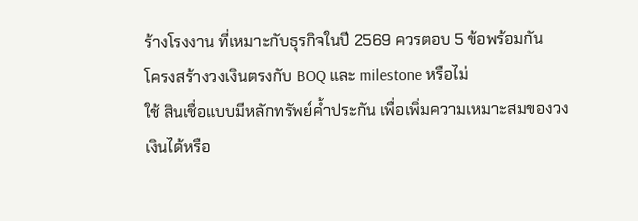ร้างโรงงาน ที่เหมาะกับธุรกิจในปี 2569 ควรตอบ 5 ข้อพร้อมกัน
โครงสร้างวงเงินตรงกับ BOQ และ milestone หรือไม่
ใช้ สินเชื่อแบบมีหลักทรัพย์ค้ำประกัน เพื่อเพิ่มความเหมาะสมของวงเงินได้หรือ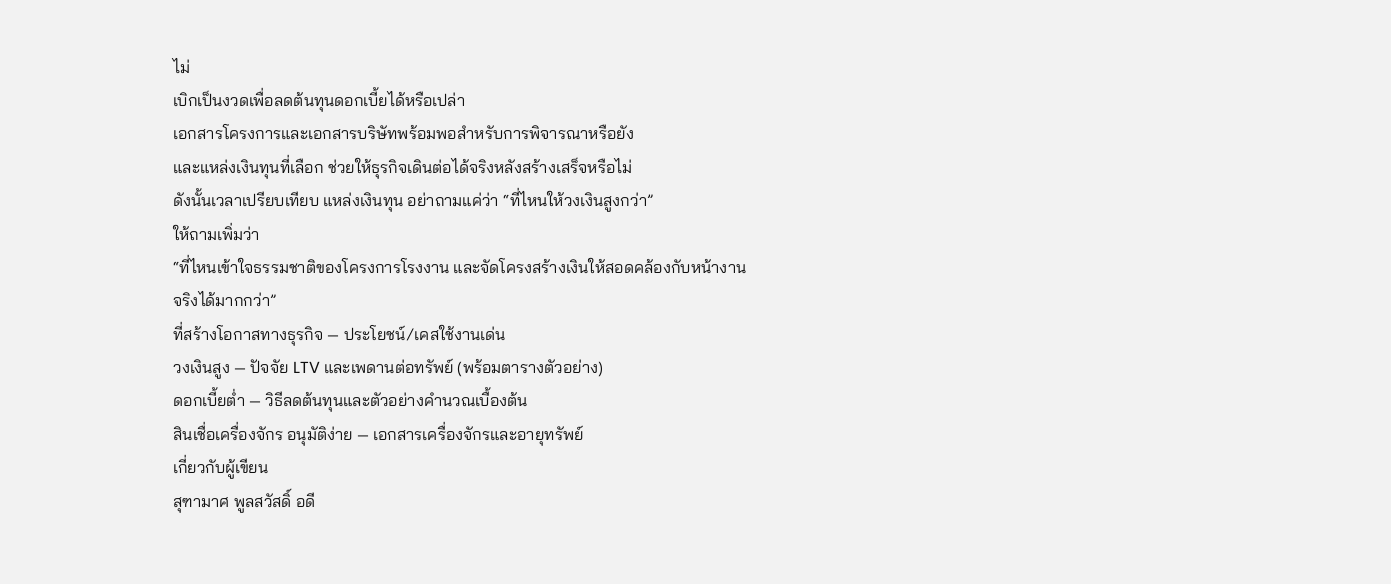ไม่
เบิกเป็นงวดเพื่อลดต้นทุนดอกเบี้ยได้หรือเปล่า
เอกสารโครงการและเอกสารบริษัทพร้อมพอสำหรับการพิจารณาหรือยัง
และแหล่งเงินทุนที่เลือก ช่วยให้ธุรกิจเดินต่อได้จริงหลังสร้างเสร็จหรือไม่
ดังนั้นเวลาเปรียบเทียบ แหล่งเงินทุน อย่าถามแค่ว่า “ที่ไหนให้วงเงินสูงกว่า”
ให้ถามเพิ่มว่า
“ที่ไหนเข้าใจธรรมชาติของโครงการโรงงาน และจัดโครงสร้างเงินให้สอดคล้องกับหน้างานจริงได้มากกว่า”
ที่สร้างโอกาสทางธุรกิจ — ประโยชน์/เคสใช้งานเด่น
วงเงินสูง — ปัจจัย LTV และเพดานต่อทรัพย์ (พร้อมตารางตัวอย่าง)
ดอกเบี้ยต่ำ — วิธีลดต้นทุนและตัวอย่างคำนวณเบื้องต้น
สินเชื่อเครื่องจักร อนุมัติง่าย — เอกสารเครื่องจักรและอายุทรัพย์
เกี่ยวกับผู้เขียน
สุฑามาศ พูลสวัสดิ์ อดี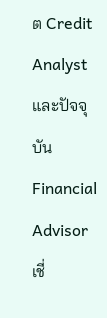ต Credit Analyst และปัจจุบัน Financial Advisor เชี่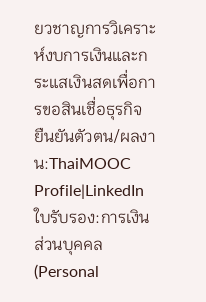ยวชาญการวิเคราะห์งบการเงินและกระแสเงินสดเพื่อการขอสินเชื่อธุรกิจ
ยืนยันตัวตน/ผลงาน:ThaiMOOC Profile|LinkedIn ใบรับรอง:การเงินส่วนบุคคล (Personal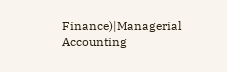Finance)|Managerial Accounting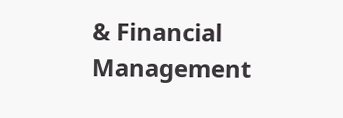& Financial Management